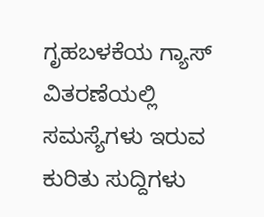ಗೃಹಬಳಕೆಯ ಗ್ಯಾಸ್ ವಿತರಣೆಯಲ್ಲಿ ಸಮಸ್ಯೆಗಳು ಇರುವ ಕುರಿತು ಸುದ್ದಿಗಳು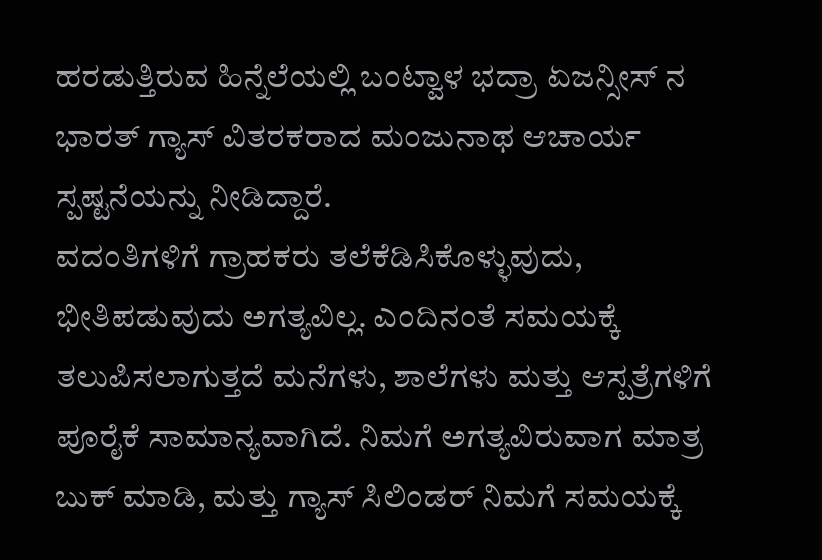ಹರಡುತ್ತಿರುವ ಹಿನ್ನೆಲೆಯಲ್ಲಿ ಬಂಟ್ವಾಳ ಭದ್ರಾ ಏಜನ್ಸೀಸ್ ನ ಭಾರತ್ ಗ್ಯಾಸ್ ವಿತರಕರಾದ ಮಂಜುನಾಥ ಆಚಾರ್ಯ ಸ್ಪಷ್ಟನೆಯನ್ನು ನೀಡಿದ್ದಾರೆ.
ವದಂತಿಗಳಿಗೆ ಗ್ರಾಹಕರು ತಲೆಕೆಡಿಸಿಕೊಳ್ಳುವುದು, ಭೀತಿಪಡುವುದು ಅಗತ್ಯವಿಲ್ಲ. ಎಂದಿನಂತೆ ಸಮಯಕ್ಕೆ ತಲುಪಿಸಲಾಗುತ್ತದೆ ಮನೆಗಳು, ಶಾಲೆಗಳು ಮತ್ತು ಆಸ್ಪತ್ರೆಗಳಿಗೆ ಪೂರೈಕೆ ಸಾಮಾನ್ಯವಾಗಿದೆ. ನಿಮಗೆ ಅಗತ್ಯವಿರುವಾಗ ಮಾತ್ರ ಬುಕ್ ಮಾಡಿ, ಮತ್ತು ಗ್ಯಾಸ್ ಸಿಲಿಂಡರ್ ನಿಮಗೆ ಸಮಯಕ್ಕೆ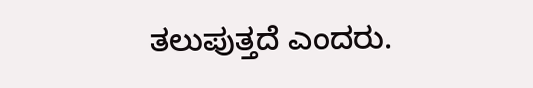ತಲುಪುತ್ತದೆ ಎಂದರು.